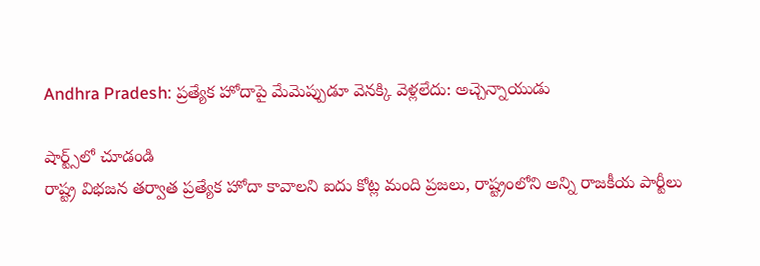Andhra Pradesh: ప్రత్యేక హోదాపై మేమెప్పుడూ వెనక్కి వెళ్లలేదు: అచ్చెన్నాయుడు

షార్ట్స్‌లో చూడండి
రాష్ట్ర విభజన తర్వాత ప్రత్యేక హోదా కావాలని ఐదు కోట్ల మంది ప్రజలు, రాష్ట్రంలోని అన్ని రాజకీయ పార్టీలు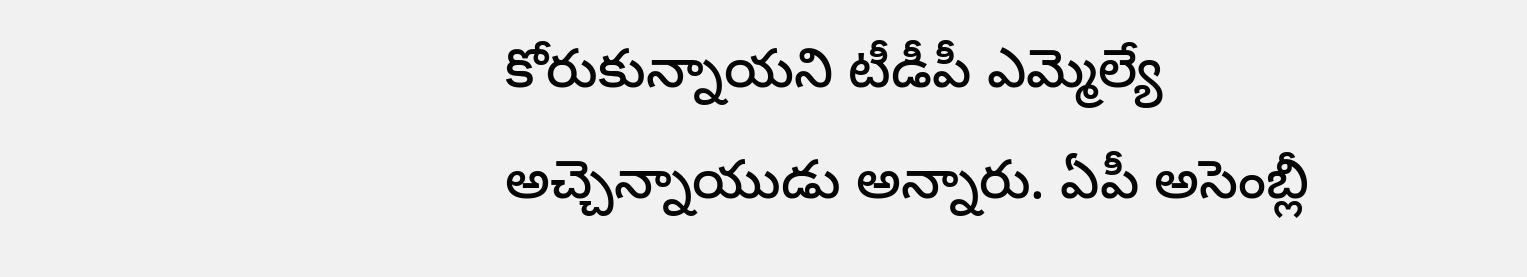కోరుకున్నాయని టీడీపీ ఎమ్మెల్యే అచ్చెన్నాయుడు అన్నారు. ఏపీ అసెంబ్లీ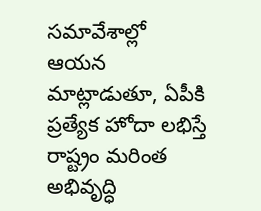సమావేశాల్లో ఆయన మాట్లాడుతూ, ఏపీకి ప్రత్యేక హోదా లభిస్తే రాష్ట్రం మరింత అభివృద్ధి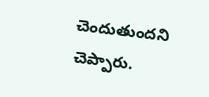చెందుతుందని చెప్పారు.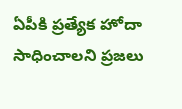ఏపీకి ప్రత్యేక హోదా సాధించాలని ప్రజలు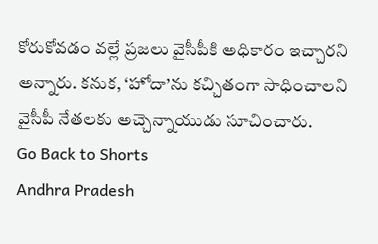కోరుకోవడం వల్లే ప్రజలు వైసీపీకి అధికారం ఇచ్చారని అన్నారు. కనుక, ‘హోదా’ను కచ్చితంగా సాధించాలని వైసీపీ నేతలకు అచ్చెన్నాయుడు సూచించారు.
Go Back to Shorts
Andhra Pradesh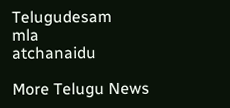Telugudesam
mla
atchanaidu

More Telugu News